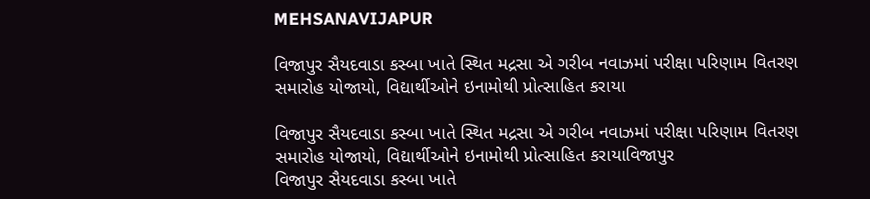MEHSANAVIJAPUR

વિજાપુર સૈયદવાડા કસ્બા ખાતે સ્થિત મદ્રસા એ ગરીબ નવાઝમાં પરીક્ષા પરિણામ વિતરણ સમારોહ યોજાયો, વિદ્યાર્થીઓને ઇનામોથી પ્રોત્સાહિત કરાયા

વિજાપુર સૈયદવાડા કસ્બા ખાતે સ્થિત મદ્રસા એ ગરીબ નવાઝમાં પરીક્ષા પરિણામ વિતરણ સમારોહ યોજાયો, વિદ્યાર્થીઓને ઇનામોથી પ્રોત્સાહિત કરાયાવિજાપુર
વિજાપુર સૈયદવાડા કસ્બા ખાતે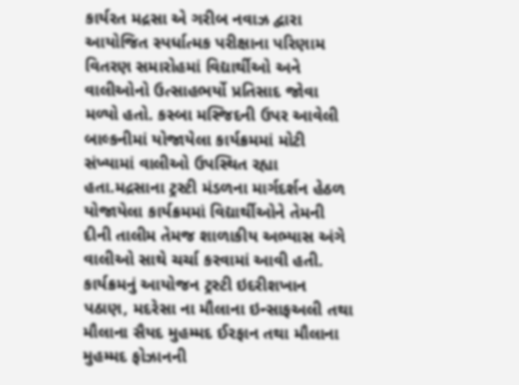કાર્યરત મદ્રસા એ ગરીબ નવાઝ દ્વારા આયોજિત સ્પર્ધાત્મક પરીક્ષાના પરિણામ વિતરણ સમારોહમાં વિદ્યાર્થીઓ અને વાલીઓનો ઉત્સાહભર્યો પ્રતિસાદ જોવા મળ્યો હતો. કસ્બા મસ્જિદની ઉપર આવેલી બાલ્કનીમાં યોજાયેલા કાર્યક્રમમાં મોટી સંખ્યામાં વાલીઓ ઉપસ્થિત રહ્યા હતા.મદ્રસાના ટ્રસ્ટી મંડળના માર્ગદર્શન હેઠળ યોજાયેલા કાર્યક્રમમાં વિદ્યાર્થીઓને તેમની દીની તાલીમ તેમજ શાળાકીય અભ્યાસ અંગે વાલીઓ સાથે ચર્ચા કરવામાં આવી હતી. કાર્યક્રમનું આયોજન ટ્રસ્ટી ઇદરીશખાન પઠાણ, મદરેસા ના મૌલાના ઇન્સાફઅલી તથા મૌલાના સૈયદ મુહમ્મદ ઈરફાન તથા મૌલાના મુહમ્મદ ફોઝાનની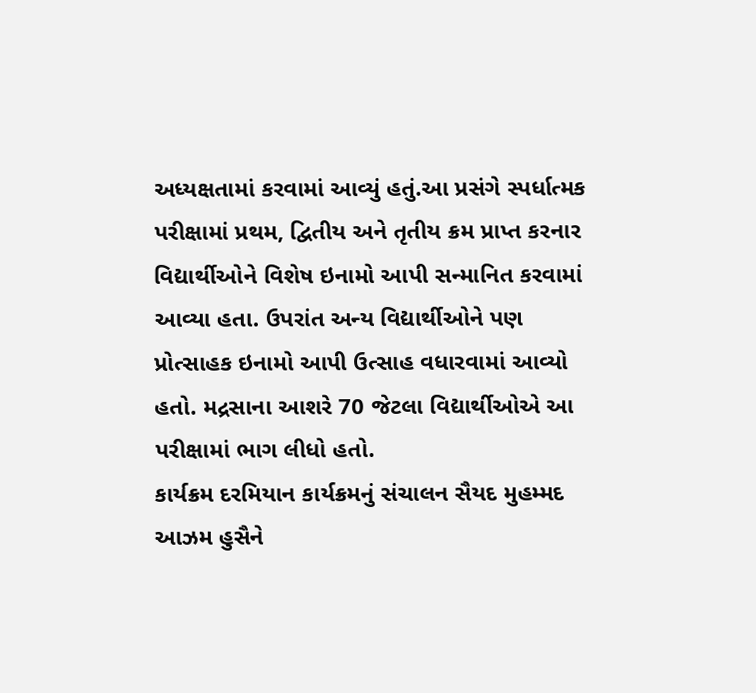અધ્યક્ષતામાં કરવામાં આવ્યું હતું.આ પ્રસંગે સ્પર્ધાત્મક પરીક્ષામાં પ્રથમ, દ્વિતીય અને તૃતીય ક્રમ પ્રાપ્ત કરનાર વિદ્યાર્થીઓને વિશેષ ઇનામો આપી સન્માનિત કરવામાં આવ્યા હતા. ઉપરાંત અન્ય વિદ્યાર્થીઓને પણ પ્રોત્સાહક ઇનામો આપી ઉત્સાહ વધારવામાં આવ્યો હતો. મદ્રસાના આશરે 70 જેટલા વિદ્યાર્થીઓએ આ પરીક્ષામાં ભાગ લીધો હતો.
કાર્યક્રમ દરમિયાન કાર્યક્રમનું સંચાલન સૈયદ મુહમ્મદ આઝમ હુસૈને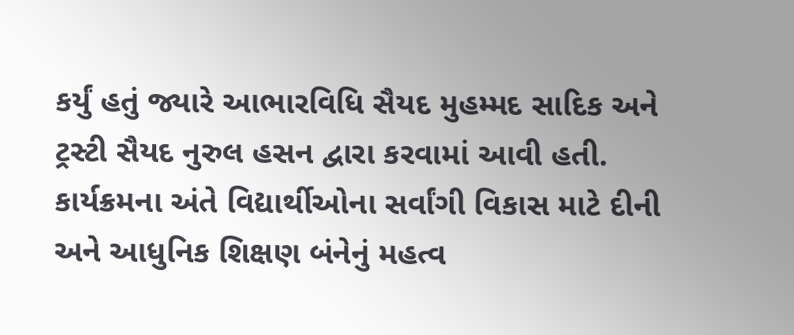કર્યું હતું જ્યારે આભારવિધિ સૈયદ મુહમ્મદ સાદિક અને ટ્રસ્ટી સૈયદ નુરુલ હસન દ્વારા કરવામાં આવી હતી.
કાર્યક્રમના અંતે વિદ્યાર્થીઓના સર્વાંગી વિકાસ માટે દીની અને આધુનિક શિક્ષણ બંનેનું મહત્વ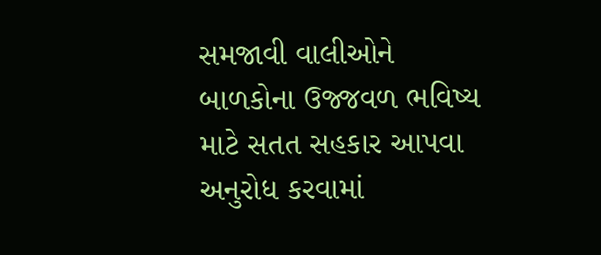સમજાવી વાલીઓને બાળકોના ઉજ્જવળ ભવિષ્ય માટે સતત સહકાર આપવા અનુરોધ કરવામાં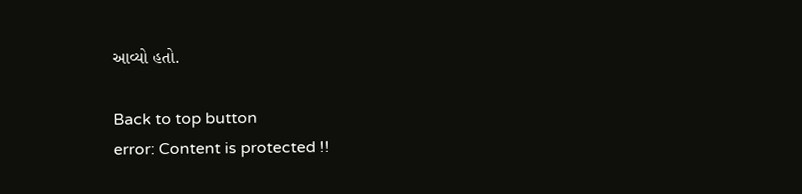આવ્યો હતો.

Back to top button
error: Content is protected !!